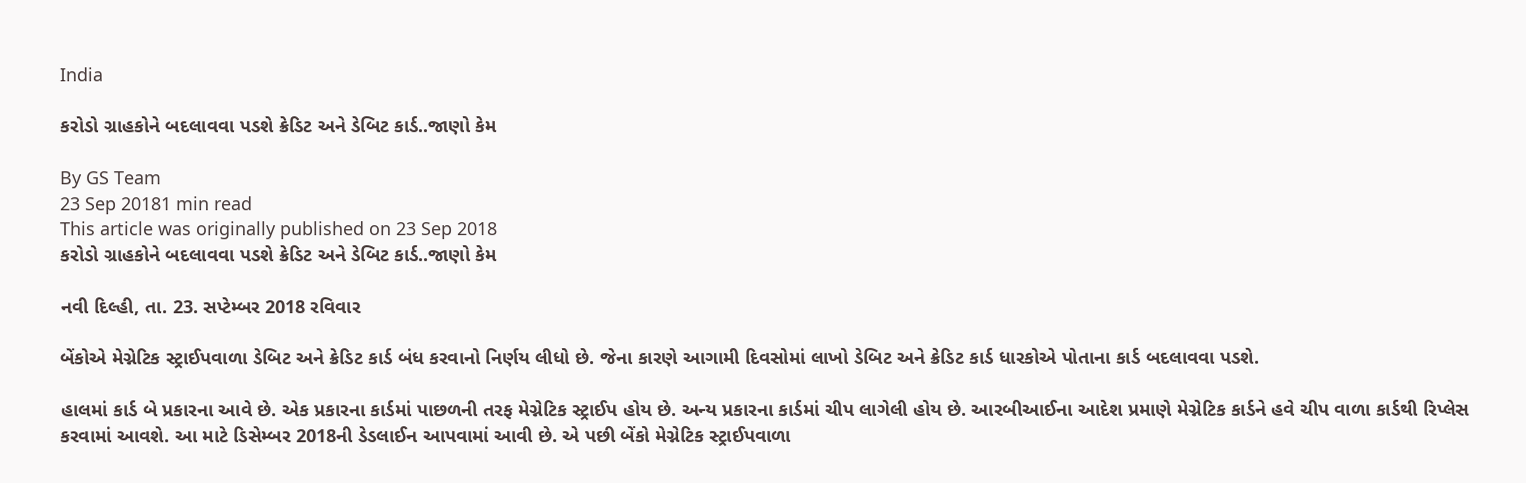India

કરોડો ગ્રાહકોને બદલાવવા પડશે ક્રેડિટ અને ડેબિટ કાર્ડ..જાણો કેમ

By GS Team
23 Sep 20181 min read
This article was originally published on 23 Sep 2018
કરોડો ગ્રાહકોને બદલાવવા પડશે ક્રેડિટ અને ડેબિટ કાર્ડ..જાણો કેમ

નવી દિલ્હી, તા. 23. સપ્ટેમ્બર 2018 રવિવાર

બેંકોએ મેગ્નેટિક સ્ટ્રાઈપવાળા ડેબિટ અને ક્રેડિટ કાર્ડ બંધ કરવાનો નિર્ણય લીધો છે. જેના કારણે આગામી દિવસોમાં લાખો ડેબિટ અને ક્રેડિટ કાર્ડ ધારકોએ પોતાના કાર્ડ બદલાવવા પડશે.

હાલમાં કાર્ડ બે પ્રકારના આવે છે. એક પ્રકારના કાર્ડમાં પાછળની તરફ મેગ્નેટિક સ્ટ્રાઈપ હોય છે. અન્ય પ્રકારના કાર્ડમાં ચીપ લાગેલી હોય છે. આરબીઆઈના આદેશ પ્રમાણે મેગ્નેટિક કાર્ડને હવે ચીપ વાળા કાર્ડથી રિપ્લેસ કરવામાં આવશે. આ માટે ડિસેમ્બર 2018ની ડેડલાઈન આપવામાં આવી છે. એ પછી બેંકો મેગ્નેટિક સ્ટ્રાઈપવાળા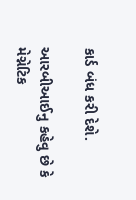કાર્ડ બંધ કરી દેશે.

આરબીઆઈનુ કહેવુ છે કે મેગ્નેટિક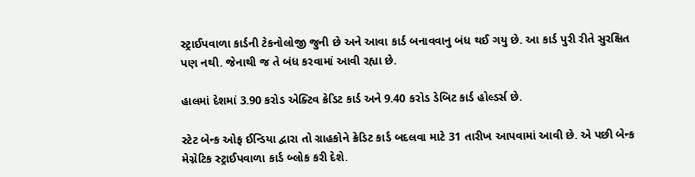સ્ટ્રાઈપવાળા કાર્ડની ટેકનોલોજી જુની છે અને આવા કાર્ડ બનાવવાનુ બંધ થઈ ગયુ છે. આ કાર્ડ પુરી રીતે સુરક્ષિત પણ નથી. જેનાથી જ તે બંધ કરવામાં આવી રહ્યા છે.

હાલમાં દેશમાં 3.90 કરોડ એક્ટિવ ક્રેડિટ કાર્ડ અને 9.40 કરોડ ડેબિટ કાર્ડ હોલ્ડર્સ છે.

સ્ટેટ બેન્ક ઓફ ઈન્ડિયા દ્વારા તો ગ્રાહકોને ક્રેડિટ કાર્ડ બદલવા માટે 31 તારીખ આપવામાં આવી છે. એ પછી બેન્ક મેગ્નેટિક સ્ટ્રાઈપવાળા કાર્ડ બ્લોક કરી દેશે.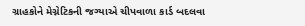ગ્રાહકોને મેગ્નેટિકની જગ્યાએ ચીપવાળા કાર્ડ બદલવા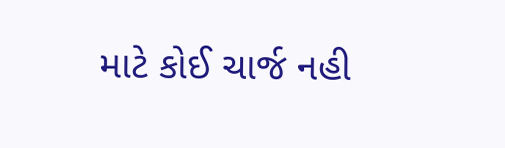માટે કોઈ ચાર્જ નહી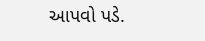આપવો પડે.